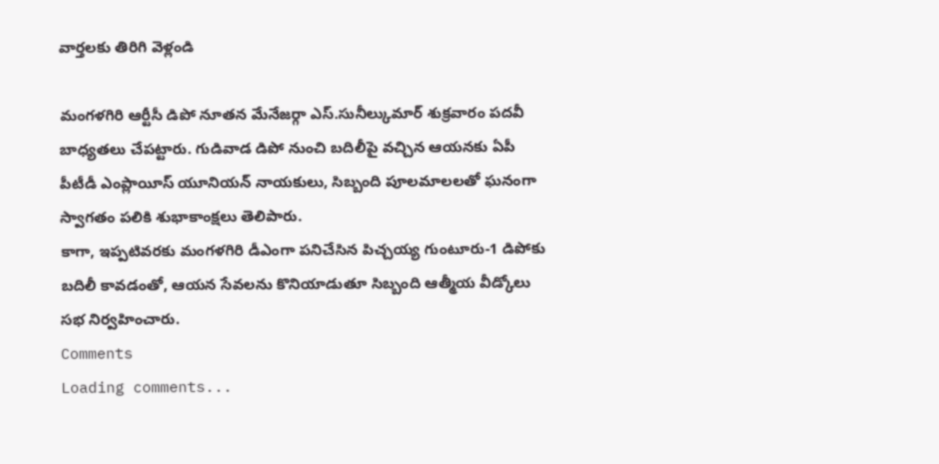వార్తలకు తిరిగి వెళ్లండి

మంగళగిరి ఆర్టీసీ డిపో నూతన మేనేజర్గా ఎస్.సునీల్కుమార్ శుక్రవారం పదవీ బాధ్యతలు చేపట్టారు. గుడివాడ డిపో నుంచి బదిలీపై వచ్చిన ఆయనకు ఏపీ పీటీడీ ఎంప్లాయీస్ యూనియన్ నాయకులు, సిబ్బంది పూలమాలలతో ఘనంగా స్వాగతం పలికి శుభాకాంక్షలు తెలిపారు.
కాగా, ఇప్పటివరకు మంగళగిరి డీఎంగా పనిచేసిన పిచ్చయ్య గుంటూరు-1 డిపోకు బదిలీ కావడంతో, ఆయన సేవలను కొనియాడుతూ సిబ్బంది ఆత్మీయ వీడ్కోలు సభ నిర్వహించారు.
Comments
Loading comments...